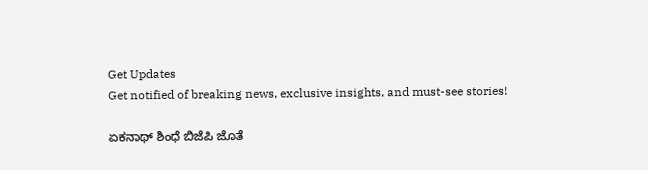Get Updates
Get notified of breaking news, exclusive insights, and must-see stories!

ಏಕನಾಥ್ ಶಿಂಧೆ ಬಿಜೆಪಿ ಜೊತೆ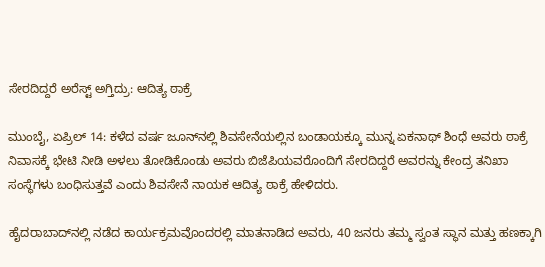ಸೇರದಿದ್ದರೆ ಅರೆಸ್ಟ್‌ ಅಗ್ತಿದ್ರು: ಆದಿತ್ಯ ಠಾಕ್ರೆ

ಮುಂಬೈ, ಏಪ್ರಿಲ್‌ 14: ಕಳೆದ ವರ್ಷ ಜೂನ್‌ನಲ್ಲಿ ಶಿವಸೇನೆಯಲ್ಲಿನ ಬಂಡಾಯಕ್ಕೂ ಮುನ್ನ ಏಕನಾಥ್ ಶಿಂಧೆ ಅವರು ಠಾಕ್ರೆ ನಿವಾಸಕ್ಕೆ ಭೇಟಿ ನೀಡಿ ಅಳಲು ತೋಡಿಕೊಂಡು ಅವರು ಬಿಜೆಪಿಯವರೊಂದಿಗೆ ಸೇರದಿದ್ದರೆ ಅವರನ್ನು ಕೇಂದ್ರ ತನಿಖಾ ಸಂಸ್ಥೆಗಳು ಬಂಧಿಸುತ್ತವೆ ಎಂದು ಶಿವಸೇನೆ ನಾಯಕ ಆದಿತ್ಯ ಠಾಕ್ರೆ ಹೇಳಿದರು.

ಹೈದರಾಬಾದ್‌ನಲ್ಲಿ ನಡೆದ ಕಾರ್ಯಕ್ರಮವೊಂದರಲ್ಲಿ ಮಾತನಾಡಿದ ಅವರು, 40 ಜನರು ತಮ್ಮ ಸ್ವಂತ ಸ್ಥಾನ ಮತ್ತು ಹಣಕ್ಕಾಗಿ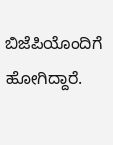ಬಿಜೆಪಿಯೊಂದಿಗೆ ಹೋಗಿದ್ದಾರೆ.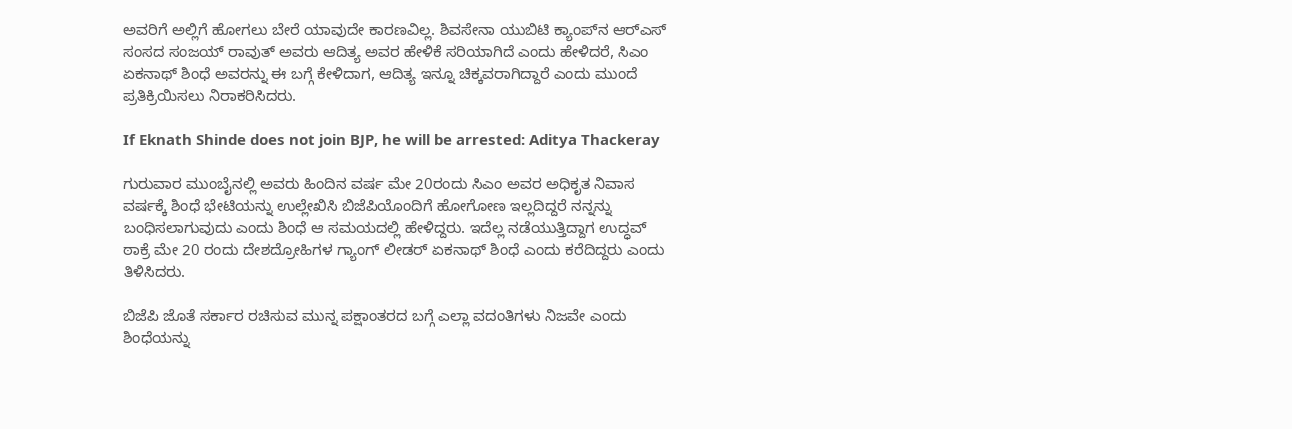ಅವರಿಗೆ ಅಲ್ಲಿಗೆ ಹೋಗಲು ಬೇರೆ ಯಾವುದೇ ಕಾರಣವಿಲ್ಲ. ಶಿವಸೇನಾ ಯುಬಿಟಿ ಕ್ಯಾಂಪ್‌ನ ಆರ್‌ಎಸ್ ಸಂಸದ ಸಂಜಯ್ ರಾವುತ್ ಅವರು ಆದಿತ್ಯ ಅವರ ಹೇಳಿಕೆ ಸರಿಯಾಗಿದೆ ಎಂದು ಹೇಳಿದರೆ, ಸಿಎಂ ಏಕನಾಥ್‌ ಶಿಂಧೆ ಅವರನ್ನು ಈ ಬಗ್ಗೆ ಕೇಳಿದಾಗ, ಆದಿತ್ಯ ಇನ್ನೂ ಚಿಕ್ಕವರಾಗಿದ್ದಾರೆ ಎಂದು ಮುಂದೆ ಪ್ರತಿಕ್ರಿಯಿಸಲು ನಿರಾಕರಿಸಿದರು.

If Eknath Shinde does not join BJP, he will be arrested: Aditya Thackeray

ಗುರುವಾರ ಮುಂಬೈನಲ್ಲಿ ಅವರು ಹಿಂದಿನ ವರ್ಷ ಮೇ 20ರಂದು ಸಿಎಂ ಅವರ ಅಧಿಕೃತ ನಿವಾಸ ವರ್ಷಕ್ಕೆ ಶಿಂಧೆ ಭೇಟಿಯನ್ನು ಉಲ್ಲೇಖಿಸಿ ಬಿಜೆಪಿಯೊಂದಿಗೆ ಹೋಗೋಣ ಇಲ್ಲದಿದ್ದರೆ ನನ್ನನ್ನು ಬಂಧಿಸಲಾಗುವುದು ಎಂದು ಶಿಂಧೆ ಆ ಸಮಯದಲ್ಲಿ ಹೇಳಿದ್ದರು. ಇದೆಲ್ಲ ನಡೆಯುತ್ತಿದ್ದಾಗ ಉದ್ಧವ್ ಠಾಕ್ರೆ ಮೇ 20 ರಂದು ದೇಶದ್ರೋಹಿಗಳ ಗ್ಯಾಂಗ್ ಲೀಡರ್ ಏಕನಾಥ್ ಶಿಂಧೆ ಎಂದು ಕರೆದಿದ್ದರು ಎಂದು ತಿಳಿಸಿದರು.

ಬಿಜೆಪಿ ಜೊತೆ ಸರ್ಕಾರ ರಚಿಸುವ ಮುನ್ನ ಪಕ್ಷಾಂತರದ ಬಗ್ಗೆ ಎಲ್ಲಾ ವದಂತಿಗಳು ನಿಜವೇ ಎಂದು ಶಿಂಧೆಯನ್ನು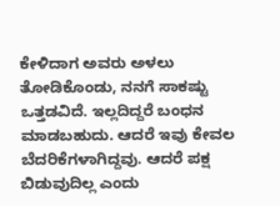ಕೇಳಿದಾಗ ಅವರು ಅಳಲು ತೋಡಿಕೊಂಡು, ನನಗೆ ಸಾಕಷ್ಟು ಒತ್ತಡವಿದೆ. ಇಲ್ಲದಿದ್ದರೆ ಬಂಧನ ಮಾಡಬಹುದು. ಆದರೆ ಇವು ಕೇವಲ ಬೆದರಿಕೆಗಳಾಗಿದ್ದವು. ಆದರೆ ಪಕ್ಷ ಬಿಡುವುದಿಲ್ಲ ಎಂದು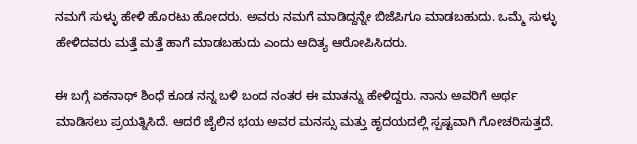ನಮಗೆ ಸುಳ್ಳು ಹೇಳಿ ಹೊರಟು ಹೋದರು. ಅವರು ನಮಗೆ ಮಾಡಿದ್ದನ್ನೇ ಬಿಜೆಪಿಗೂ ಮಾಡಬಹುದು. ಒಮ್ಮೆ ಸುಳ್ಳು ಹೇಳಿದವರು ಮತ್ತೆ ಮತ್ತೆ ಹಾಗೆ ಮಾಡಬಹುದು ಎಂದು ಆದಿತ್ಯ ಆರೋಪಿಸಿದರು.

ಈ ಬಗ್ಗೆ ಏಕನಾಥ್ ಶಿಂಧೆ ಕೂಡ ನನ್ನ ಬಳಿ ಬಂದ ನಂತರ ಈ ಮಾತನ್ನು ಹೇಳಿದ್ದರು. ನಾನು ಅವರಿಗೆ ಅರ್ಥ ಮಾಡಿಸಲು ಪ್ರಯತ್ನಿಸಿದೆ. ಆದರೆ ಜೈಲಿನ ಭಯ ಅವರ ಮನಸ್ಸು ಮತ್ತು ಹೃದಯದಲ್ಲಿ ಸ್ಪಷ್ಟವಾಗಿ ಗೋಚರಿಸುತ್ತದೆ.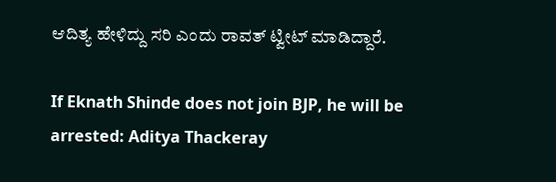ಆದಿತ್ಯ ಹೇಳಿದ್ದು ಸರಿ ಎಂದು ರಾವತ್ ಟ್ವೀಟ್ ಮಾಡಿದ್ದಾರೆ.

If Eknath Shinde does not join BJP, he will be arrested: Aditya Thackeray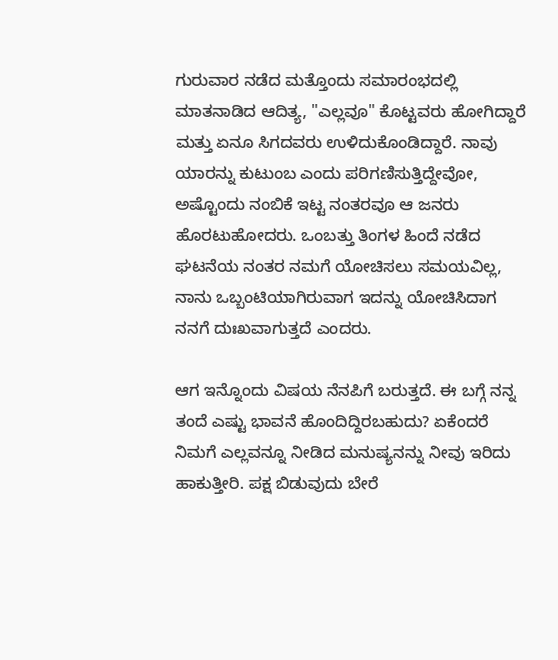ಗುರುವಾರ ನಡೆದ ಮತ್ತೊಂದು ಸಮಾರಂಭದಲ್ಲಿ ಮಾತನಾಡಿದ ಆದಿತ್ಯ, "ಎಲ್ಲವೂ" ಕೊಟ್ಟವರು ಹೋಗಿದ್ದಾರೆ ಮತ್ತು ಏನೂ ಸಿಗದವರು ಉಳಿದುಕೊಂಡಿದ್ದಾರೆ. ನಾವು ಯಾರನ್ನು ಕುಟುಂಬ ಎಂದು ಪರಿಗಣಿಸುತ್ತಿದ್ದೇವೋ, ಅಷ್ಟೊಂದು ನಂಬಿಕೆ ಇಟ್ಟ ನಂತರವೂ ಆ ಜನರು ಹೊರಟುಹೋದರು. ಒಂಬತ್ತು ತಿಂಗಳ ಹಿಂದೆ ನಡೆದ ಘಟನೆಯ ನಂತರ ನಮಗೆ ಯೋಚಿಸಲು ಸಮಯವಿಲ್ಲ, ನಾನು ಒಬ್ಬಂಟಿಯಾಗಿರುವಾಗ ಇದನ್ನು ಯೋಚಿಸಿದಾಗ ನನಗೆ ದುಃಖವಾಗುತ್ತದೆ ಎಂದರು.

ಆಗ ಇನ್ನೊಂದು ವಿಷಯ ನೆನಪಿಗೆ ಬರುತ್ತದೆ. ಈ ಬಗ್ಗೆ ನನ್ನ ತಂದೆ ಎಷ್ಟು ಭಾವನೆ ಹೊಂದಿದ್ದಿರಬಹುದು? ಏಕೆಂದರೆ ನಿಮಗೆ ಎಲ್ಲವನ್ನೂ ನೀಡಿದ ಮನುಷ್ಯನನ್ನು ನೀವು ಇರಿದು ಹಾಕುತ್ತೀರಿ. ಪಕ್ಷ ಬಿಡುವುದು ಬೇರೆ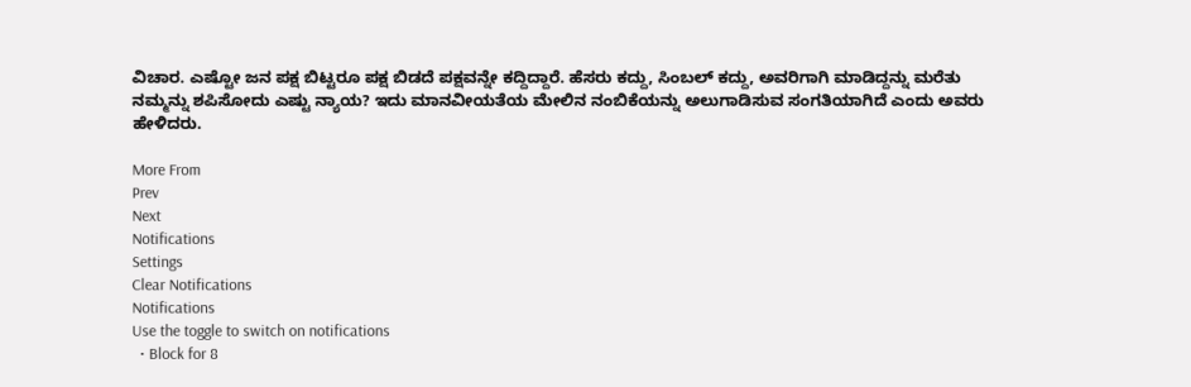ವಿಚಾರ. ಎಷ್ಟೋ ಜನ ಪಕ್ಷ ಬಿಟ್ಟರೂ ಪಕ್ಷ ಬಿಡದೆ ಪಕ್ಷವನ್ನೇ ಕದ್ದಿದ್ದಾರೆ. ಹೆಸರು ಕದ್ದು, ಸಿಂಬಲ್ ಕದ್ದು, ಅವರಿಗಾಗಿ ಮಾಡಿದ್ದನ್ನು ಮರೆತು ನಮ್ಮನ್ನು ಶಪಿಸೋದು ಎಷ್ಟು ನ್ಯಾಯ? ಇದು ಮಾನವೀಯತೆಯ ಮೇಲಿನ ನಂಬಿಕೆಯನ್ನು ಅಲುಗಾಡಿಸುವ ಸಂಗತಿಯಾಗಿದೆ ಎಂದು ಅವರು ಹೇಳಿದರು.

More From
Prev
Next
Notifications
Settings
Clear Notifications
Notifications
Use the toggle to switch on notifications
  • Block for 8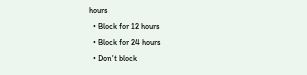hours
  • Block for 12 hours
  • Block for 24 hours
  • Don't block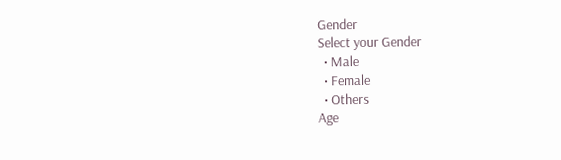Gender
Select your Gender
  • Male
  • Female
  • Others
Age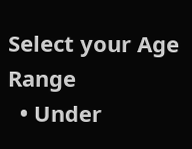Select your Age Range
  • Under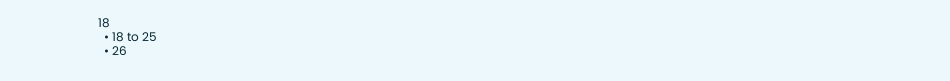18
  • 18 to 25
  • 26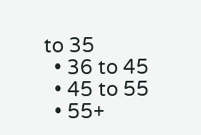to 35
  • 36 to 45
  • 45 to 55
  • 55+